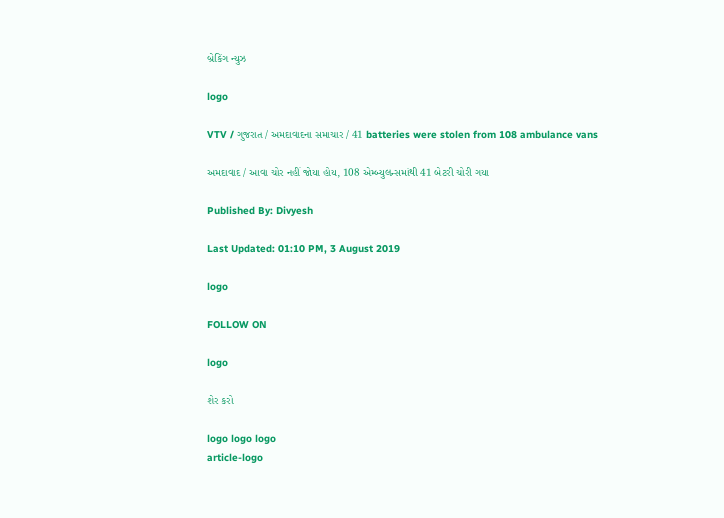બ્રેકિંગ ન્યુઝ

logo

VTV / ગુજરાત / અમદાવાદના સમાચાર / 41 batteries were stolen from 108 ambulance vans

અમદાવાદ / આવા ચોર નહીં જોયા હોય, 108 એમ્બ્યુલન્સમાંથી 41 બેટરી ચોરી ગયા

Published By: Divyesh

Last Updated: 01:10 PM, 3 August 2019

logo

FOLLOW ON

logo

શેર કરો

logo logo logo
article-logo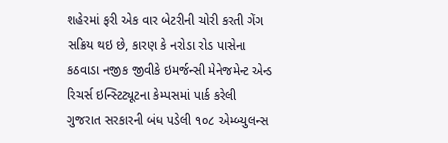શહેરમાં ફરી એક વાર બેટરીની ચોરી કરતી ગેંગ સક્રિય થઇ છે, કારણ કે નરોડા રોડ પાસેના કઠવાડા નજીક જીવીકે ઇમર્જન્સી મેનેજમેન્ટ એન્ડ રિચર્સ ઇન્સ્ટિટ્યૂટના કેમ્પસમાં પાર્ક કરેલી ગુજરાત સરકારની બંધ પડેલી ૧૦૮ એમ્બ્યુલન્સ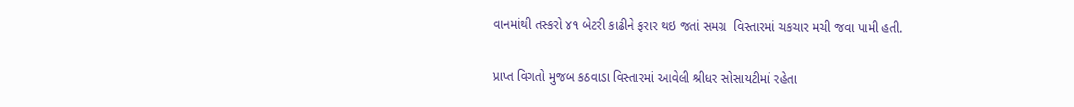વાનમાંથી તસ્કરો ૪૧ બેટરી કાઢીને ફરાર થઇ જતાં સમગ્ર  વિસ્તારમાં ચકચાર મચી જવા પામી હતી.

પ્રાપ્ત વિગતો મુજબ કઠવાડા વિસ્તારમાં આવેલી શ્રીધર સોસાયટીમાં રહેતા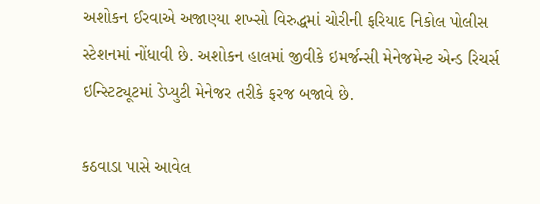અશોકન ઈરવાએ અજાણ્યા શખ્સો વિરુદ્ધમાં ચોરીની ફરિયાદ નિકોલ પોલીસ સ્ટેશનમાં નોંધાવી છે. અશોકન હાલમાં જીવીકે ઇમર્જન્સી મેનેજમેન્ટ એન્ડ રિચર્સ ઇન્સ્ટિટ્યૂટમાં ડેપ્યુટી મેનેજર તરીકે ફરજ બજાવે છે.

કઠવાડા પાસે આવેલ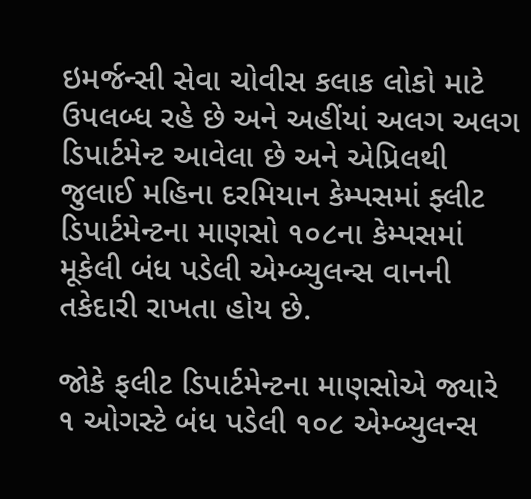ઇમર્જન્સી સેવા ચોવીસ કલાક લોકો માટે ઉપલબ્ધ રહે છે અને અહીંયાં અલગ અલગ ડિપાર્ટમેન્ટ આવેલા છે અને એપ્રિલથી જુલાઈ મહિના દરમિયાન કેમ્પસમાં ફ્લીટ  ડિપાર્ટમેન્ટના માણસો ૧૦૮ના કેમ્પસમાં મૂકેલી બંધ પડેલી એમ્બ્યુલન્સ વાનની તકેદારી રાખતા હોય છે.

જોકે ફલીટ ડિપાર્ટમેન્ટના માણસોએ જ્યારે ૧ ઓગસ્ટે બંધ પડેલી ૧૦૮ એમ્બ્યુલન્સ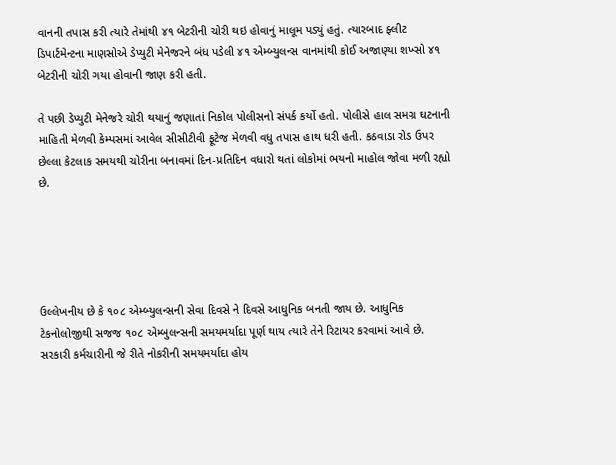વાનની તપાસ કરી ત્યારે તેમાંથી ૪૧ બેટરીની ચોરી થઇ હોવાનું માલૂમ પડ્યું હતું. ત્યારબાદ ફ્લીટ ડિપાર્ટમેન્ટના માણસોએ ડેપ્યુટી મેનેજરને બંધ પડેલી ૪૧ એમ્બ્યુલન્સ વાનમાંથી કોઈ અજાણ્યા શખ્સો ૪૧ બેટરીની ચોરી ગયા હોવાની જાણ કરી હતી.

તે પછી ડેપ્યુટી મેનેજરે ચોરી થયાનું જણાતાં નિકોલ પોલીસનો સંપર્ક કર્યો હતો. પોલીસે હાલ સમગ્ર ઘટનાની માહિતી મેળવી કેમ્પસમાં આવેલ સીસીટીવી ફૂટેજ મેળવી વધુ તપાસ હાથ ધરી હતી. કઠવાડા રોડ ઉપર છેલ્લા કેટલાક સમયથી ચોરીના બનાવમાં દિન-પ્રતિદિન વધારો થતાં લોકોમાં ભયનો માહોલ જોવા મળી રહ્યો છે.





ઉલ્લેખનીય છે કે ૧૦૮ એમ્બ્યુલન્સની સેવા દિવસે ને દિવસે આધુનિક બનતી જાય છે. આધુનિક ટેકનોલોજીથી સજજ ૧૦૮ એમ્બુલન્સની સમયમર્યાદા પૂર્ણ થાય ત્યારે તેને રિટાયર કરવામાં આવે છે. સરકારી કર્મચારીની જે રીતે નોકરીની સમયમર્યાદા હોય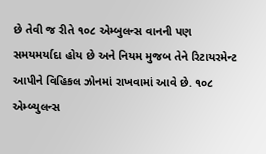છે તેવી જ રીતે ૧૦૮ એમ્બુલન્સ વાનની પણ સમયમર્યાદા હોય છે અને નિયમ મુજબ તેને રિટાયરમેન્ટ આપીને વિહિકલ ઝોનમાં રાખવામાં આવે છે. ૧૦૮ એમ્બ્યુલન્સ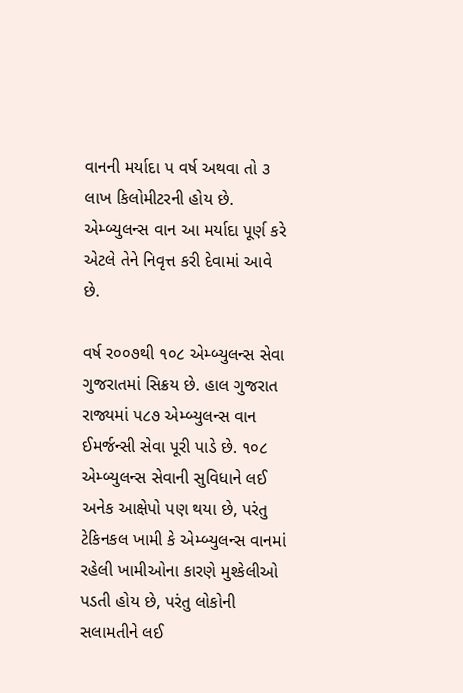વાનની મર્યાદા પ વર્ષ અથવા તો ૩ લાખ કિલોમીટરની હોય છે. એમ્બ્યુલન્સ વાન આ મર્યાદા પૂર્ણ કરે એટલે તેને નિવૃત્ત કરી દેવામાં આવે છે.

વર્ષ ર૦૦૭થી ૧૦૮ એમ્બ્યુલન્સ સેવા ગુજરાતમાં સ‌િક્રય છે. હાલ ગુજરાત રાજ્યમાં પ૮૭ એમ્બ્યુલન્સ વાન ઈમર્જન્સી સેવા પૂરી પાડે છે. ૧૦૮ એમ્બ્યુલન્સ સેવાની સુવિધાને લઈ અનેક આક્ષેપો પણ થયા છે, પરંતુ ટેક‌િનકલ ખામી કે એમ્બ્યુલન્સ વાનમાં રહેલી ખામીઓના કારણે મુશ્કેલીઓ પડતી હોય છે, પરંતુ લોકોની સલામતીને લઈ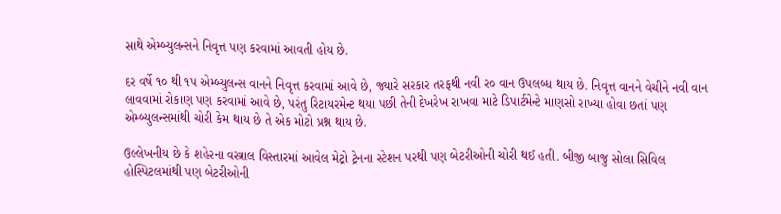સાથે એમ્બ્યુલન્સને નિવૃત્ત પણ કરવામાં આવતી હોય છે.

દર વર્ષે ૧૦ થી ૧પ એમ્બ્યુલન્સ વાનને નિવૃત્ત કરવામાં આવે છે, જ્યારે સરકાર તરફથી નવી ર૦ વાન ઉપલબ્ધ થાય છે. નિવૃત્ત વાનને વેચીને નવી વાન લાવવામાં રોકાણ પણ કરવામાં આવે છે, પરંતુ રિટાયરમેન્ટ થયા પછી તેની દેખરેખ રાખવા માટે ડિપાર્ટમેન્ટે માણસો રાખ્યા હોવા છતાં પણ એમ્બ્યુલન્સમાંથી ચોરી કેમ થાય છે તે એક મોટો પ્રશ્ન થાય છે.

ઉલ્લેખનીય છે કે શહેરના વસ્ત્રાલ વિસ્તારમાં આવેલ મેટ્રો ટ્રેનના સ્ટેશન પરથી પણ બેટરીઓની ચોરી થઈ હતી. બીજી બાજુ સોલા સિવિલ હોસ્પિટલમાંથી પણ બેટરીઓની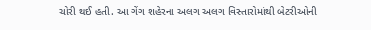ચોરી થઈ હતી. આ ગેંગ શહેરના અલગ અલગ વિસ્તારોમાંથી બેટરીઓની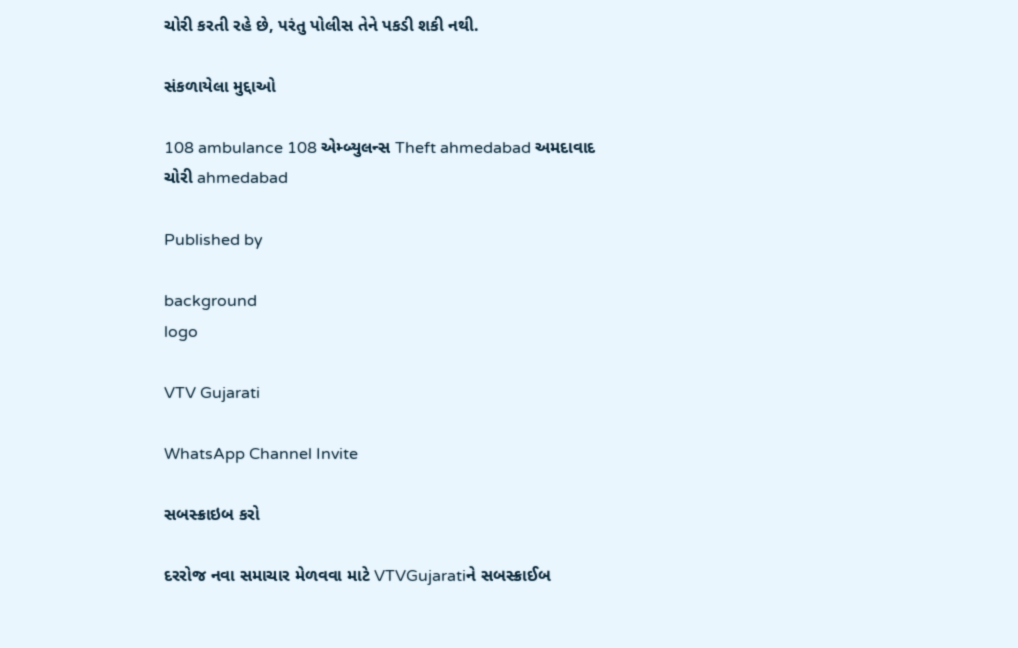ચોરી કરતી રહે છે, પરંતુ પોલીસ તેને પકડી શકી નથી.

સંકળાયેલા મુદ્દાઓ

108 ambulance 108 એમ્બ્યુલન્સ Theft ahmedabad અમદાવાદ ચોરી ahmedabad

Published by

background
logo

VTV Gujarati

WhatsApp Channel Invite

સબસ્ક્રાઇબ કરો

દરરોજ નવા સમાચાર મેળવવા માટે VTVGujaratiને સબસ્ક્રાઈબ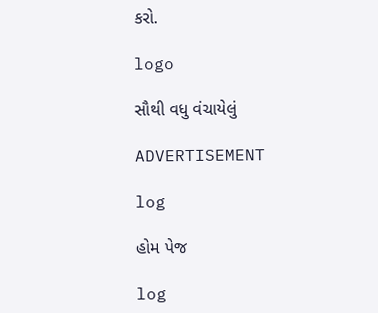કરો.

logo

સૌથી વધુ વંચાયેલું

ADVERTISEMENT

log

હોમ પેજ

log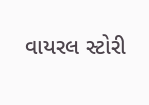વાયરલ સ્ટોરી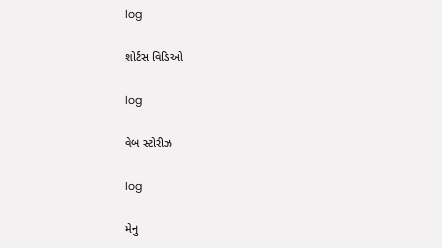log

શોર્ટસ વિડિઓ

log

વેબ સ્ટોરીઝ

log

મેનુ